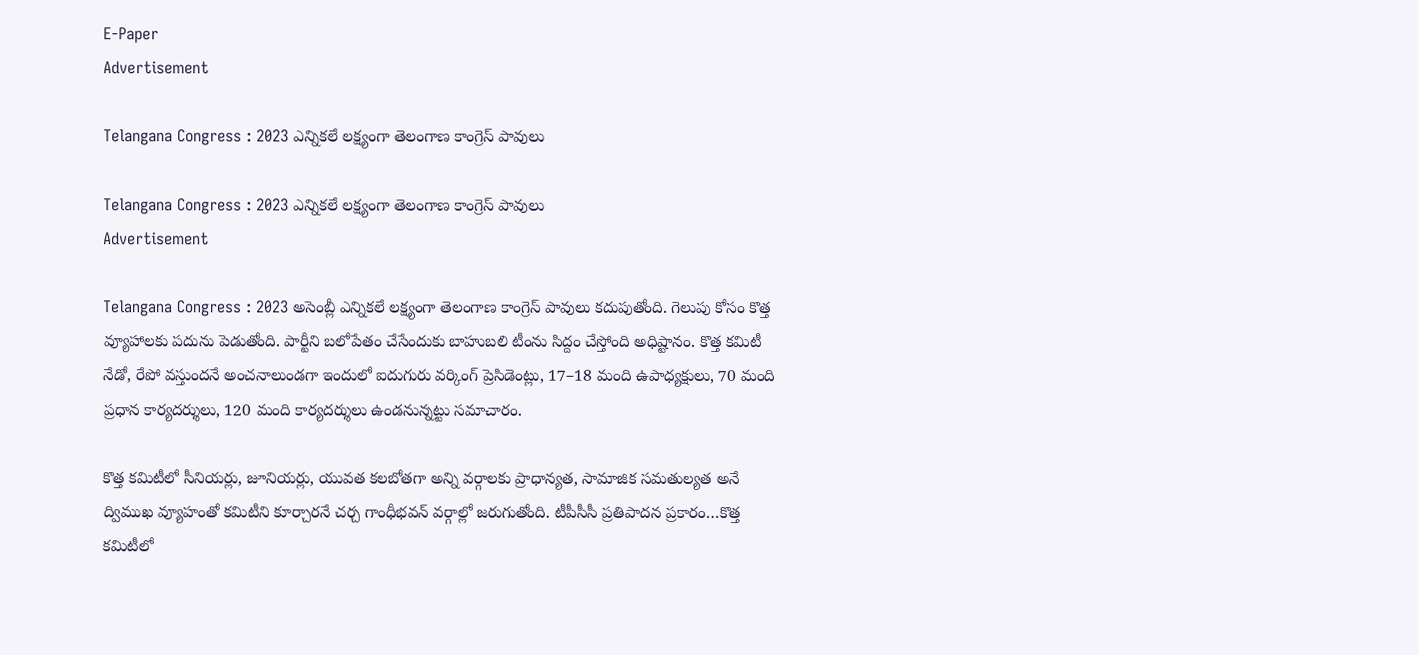E-Paper
Advertisement

Telangana Congress : 2023 ఎన్నికలే లక్ష్యంగా తెలంగాణ కాంగ్రెస్ పావులు

Telangana Congress : 2023 ఎన్నికలే లక్ష్యంగా తెలంగాణ కాంగ్రెస్ పావులు
Advertisement

Telangana Congress : 2023 అసెంబ్లీ ఎన్నికలే లక్ష్యంగా తెలంగాణ కాంగ్రెస్ పావులు కదుపుతోంది. గెలుపు కోసం కొత్త వ్యూహాలకు పదును పెడుతోంది. పార్టీని బలోపేతం చేసేందుకు బాహుబలి టీంను సిద్దం చేస్తోంది అధిష్టానం. కొత్త కమిటీ నేడో, రేపో వస్తుందనే అంచనాలుండగా ఇందులో ఐదుగురు వర్కింగ్‌ ప్రెసిడెంట్లు, 17–18 మంది ఉపాధ్యక్షులు, 70 మంది ప్రధాన కార్యదర్శులు, 120 మంది కార్యదర్శులు ఉండనున్నట్టు సమాచారం.

కొత్త కమిటీలో సీనియర్లు, జూనియర్లు, యువత కలబోతగా అన్ని వర్గాలకు ప్రాధాన్యత, సామాజిక సమతుల్యత అనే ద్విముఖ వ్యూహంతో కమిటీని కూర్చారనే చర్చ గాంధీభవన్‌ వర్గాల్లో జరుగుతోంది. టీపీసీసీ ప్రతిపాదన ప్రకారం…కొత్త కమిటీలో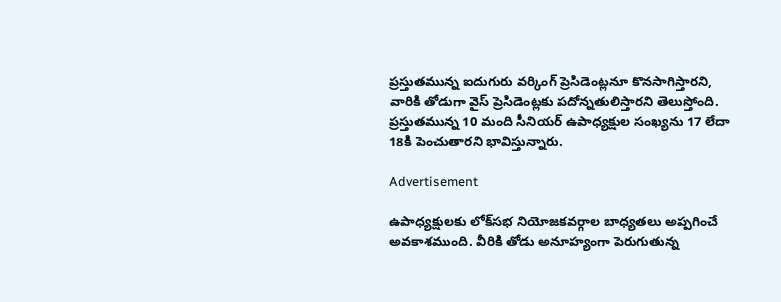ప్రస్తుతమున్న ఐదుగురు వర్కింగ్‌ ప్రెసిడెంట్లనూ కొనసాగిస్తారని, వారికి తోడుగా వైస్‌ ప్రెసిడెంట్లకు పదోన్నతులిస్తారని తెలుస్తోంది. ప్రస్తుతమున్న 10 మంది సీనియర్‌ ఉపాధ్యక్షుల సంఖ్యను 17 లేదా 18కి పెంచుతారని భావిస్తున్నారు.

Advertisement

ఉపాధ్యక్షులకు లోక్‌సభ నియోజకవర్గాల బాధ్యతలు అప్పగించే అవకాశముంది. వీరికి తోడు అనూహ్యంగా పెరుగుతున్న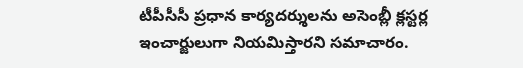టీపీసీసీ ప్రధాన కార్యదర్శులను అసెంబ్లీ క్లస్టర్ల ఇంచార్జులుగా నియమిస్తారని సమాచారం.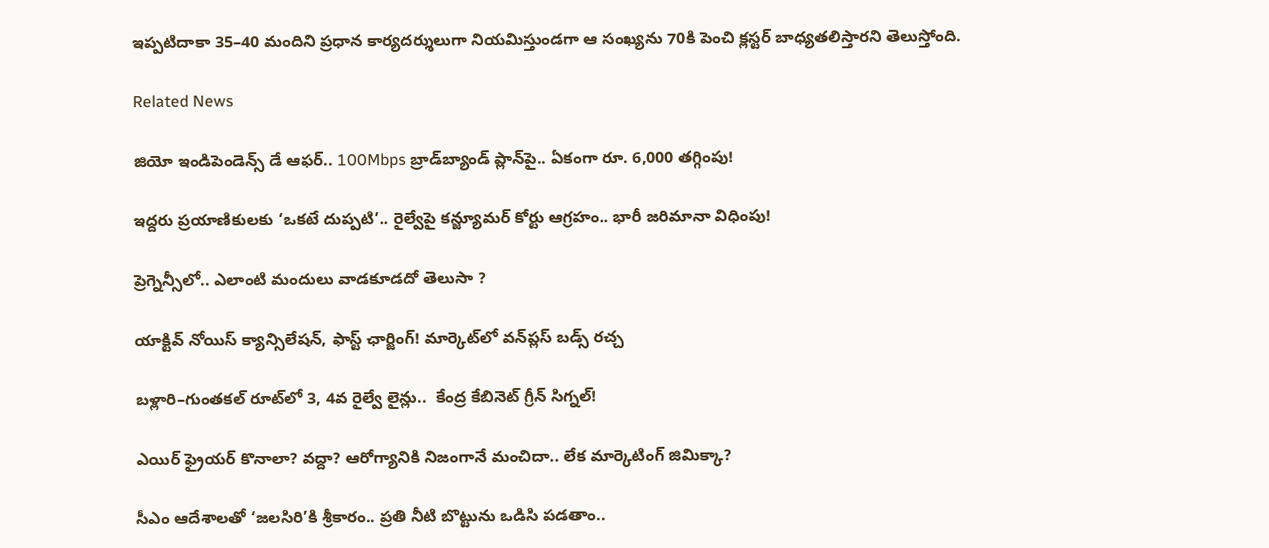ఇప్పటిదాకా 35–40 మందిని ప్రధాన కార్యదర్శులుగా నియమిస్తుండగా ఆ సంఖ్యను 70కి పెంచి క్లస్టర్‌ బాధ్యతలిస్తారని తెలుస్తోంది.

Related News

జియో ఇండిపెండెన్స్ డే ఆఫర్.. 100Mbps బ్రాడ్‌బ్యాండ్ ప్లాన్‌పై.. ఏకంగా రూ. 6,000 తగ్గింపు!

ఇద్దరు ప్రయాణికులకు ‘ఒకటే దుప్పటి’.. రైల్వేపై కన్జ్యూమర్ కోర్టు ఆగ్రహం.. భారీ జరిమానా విధింపు!

ప్రెగ్నెన్సీలో.. ఎలాంటి మందులు వాడకూడదో తెలుసా ?

యాక్టివ్ నోయిస్ క్యాన్సిలేషన్, ఫాస్ట్ ఛార్జింగ్! మార్కెట్‌లో వన్‌ప్లస్ బడ్స్ రచ్చ

బళ్లారి–గుంతకల్ రూట్‌లో 3, 4వ రైల్వే లైన్లు..  కేంద్ర కేబినెట్ గ్రీన్ సిగ్నల్!

ఎయిర్ ఫ్రైయర్ కొనాలా? వద్దా? ఆరోగ్యానికి నిజంగానే మంచిదా.. లేక మార్కెటింగ్ జిమిక్కా?

సీఎం ఆదేశాలతో ‘జలసిరి’కి శ్రీకారం.. ప్రతి నీటి బొట్టును ఒడిసి పడతాం..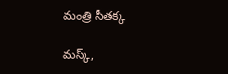మంత్రి సీతక్క

మస్క్,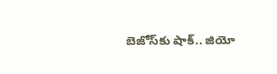బెజోస్‌కు షాక్.. జియో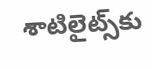శాటిలైట్స్‌కు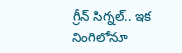గ్రీన్ సిగ్నల్.. ఇక నింగిలోనూ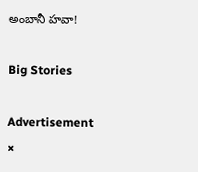అంబానీ హవా!

Big Stories

Advertisement
×